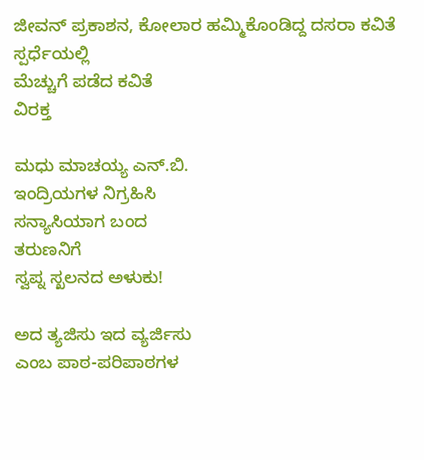ಜೀವನ್ ಪ್ರಕಾಶನ, ಕೋಲಾರ ಹಮ್ಮಿಕೊಂಡಿದ್ದ ದಸರಾ ಕವಿತೆ ಸ್ಪರ್ಧೆಯಲ್ಲಿ
ಮೆಚ್ಚುಗೆ ಪಡೆದ ಕವಿತೆ
ವಿರಕ್ತ

ಮಧು ಮಾಚಯ್ಯ ಎನ್.ಬಿ.
ಇಂದ್ರಿಯಗಳ ನಿಗ್ರಹಿಸಿ
ಸನ್ಯಾಸಿಯಾಗ ಬಂದ
ತರುಣನಿಗೆ
ಸ್ವಪ್ನ ಸ್ಖಲನದ ಅಳುಕು!

ಅದ ತ್ಯಜಿಸು ಇದ ವ್ಯರ್ಜಿಸು
ಎಂಬ ಪಾಠ-ಪರಿಪಾಠಗಳ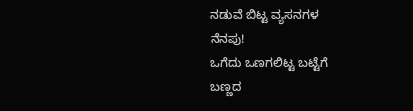ನಡುವೆ ಬಿಟ್ಟ ವ್ಯಸನಗಳ
ನೆನಪು!
ಒಗೆದು ಒಣಗಲಿಟ್ಟ ಬಟ್ಟೆಗೆ
ಬಣ್ಣದ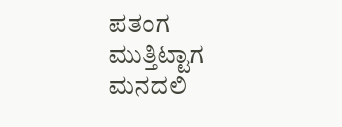ಪತಂಗ ಮುತ್ತಿಟ್ಟಾಗ
ಮನದಲಿ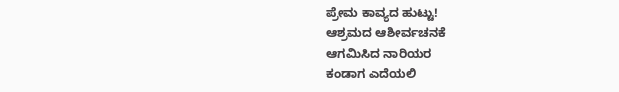ಪ್ರೇಮ ಕಾವ್ಯದ ಹುಟ್ಟು!
ಆಶ್ರಮದ ಆಶೀರ್ವಚನಕೆ
ಆಗಮಿಸಿದ ನಾರಿಯರ
ಕಂಡಾಗ ಎದೆಯಲಿ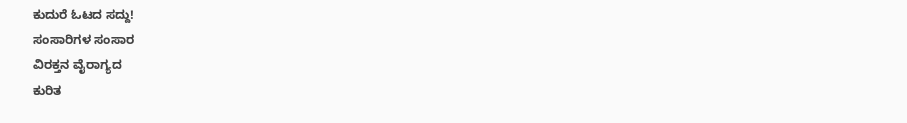ಕುದುರೆ ಓಟದ ಸದ್ದು!
ಸಂಸಾರಿಗಳ ಸಂಸಾರ
ವಿರಕ್ತನ ವೈರಾಗ್ಯದ
ಕುರಿತ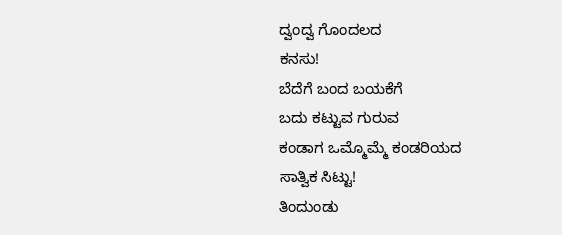ದ್ವಂದ್ವ ಗೊಂದಲದ
ಕನಸು!
ಬೆದೆಗೆ ಬಂದ ಬಯಕೆಗೆ
ಬದು ಕಟ್ಟುವ ಗುರುವ
ಕಂಡಾಗ ಒಮ್ಮೊಮ್ಮೆ ಕಂಡರಿಯದ
ಸಾತ್ವಿಕ ಸಿಟ್ಟು!
ತಿಂದುಂಡು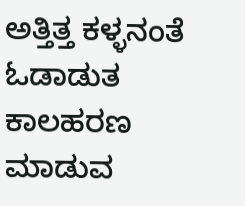ಅತ್ತಿತ್ತ ಕಳ್ಳನಂತೆ
ಓಡಾಡುತ ಕಾಲಹರಣ ಮಾಡುವ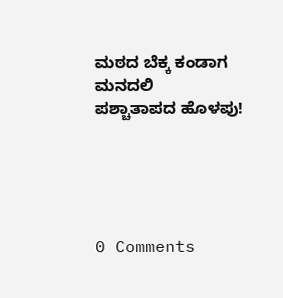ಮಠದ ಬೆಕ್ಕ ಕಂಡಾಗ ಮನದಲಿ
ಪಶ್ಚಾತಾಪದ ಹೊಳಪು!





0 Comments